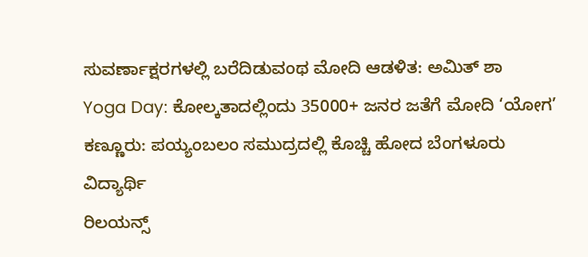ಸುವರ್ಣಾಕ್ಷರಗಳಲ್ಲಿ ಬರೆದಿಡುವಂಥ ಮೋದಿ ಆಡಳಿತ: ಅಮಿತ್ ಶಾ
Yoga Day: ಕೋಲ್ಕತಾದಲ್ಲಿಂದು 35000+ ಜನರ ಜತೆಗೆ ಮೋದಿ ‘ಯೋಗ’
ಕಣ್ಣೂರು: ಪಯ್ಯಂಬಲಂ ಸಮುದ್ರದಲ್ಲಿ ಕೊಚ್ಚಿ ಹೋದ ಬೆಂಗಳೂರು ವಿದ್ಯಾರ್ಥಿ
ರಿಲಯನ್ಸ್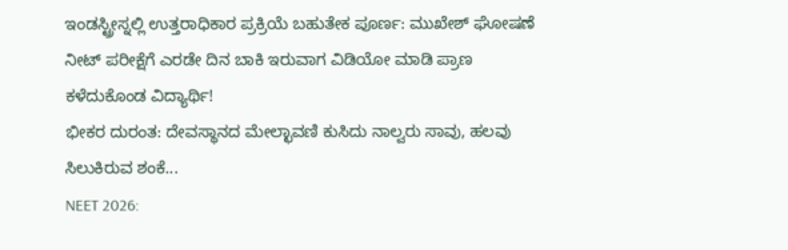ಇಂಡಸ್ಟ್ರೀಸ್ನಲ್ಲಿ ಉತ್ತರಾಧಿಕಾರ ಪ್ರಕ್ರಿಯೆ ಬಹುತೇಕ ಪೂರ್ಣ: ಮುಖೇಶ್ ಘೋಷಣೆ
ನೀಟ್ ಪರೀಕ್ಷೆಗೆ ಎರಡೇ ದಿನ ಬಾಕಿ ಇರುವಾಗ ವಿಡಿಯೋ ಮಾಡಿ ಪ್ರಾಣ ಕಳೆದುಕೊಂಡ ವಿದ್ಯಾರ್ಥಿ!
ಭೀಕರ ದುರಂತ: ದೇವಸ್ಥಾನದ ಮೇಲ್ಛಾವಣಿ ಕುಸಿದು ನಾಲ್ವರು ಸಾವು, ಹಲವು ಸಿಲುಕಿರುವ ಶಂಕೆ...
NEET 2026: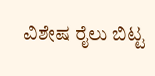ವಿಶೇಷ ರೈಲು ಬಿಟ್ಟ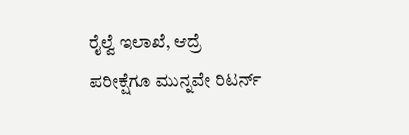ರೈಲ್ವೆ ಇಲಾಖೆ, ಆದ್ರೆ ಪರೀಕ್ಷೆಗೂ ಮುನ್ನವೇ ರಿಟರ್ನ್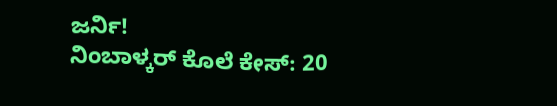ಜರ್ನಿ!
ನಿಂಬಾಳ್ಕರ್ ಕೊಲೆ ಕೇಸ್: 20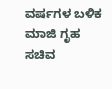ವರ್ಷಗಳ ಬಳಿಕ ಮಾಜಿ ಗೃಹ ಸಚಿವ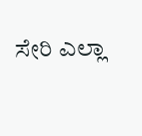ಸೇರಿ ಎಲ್ಲಾ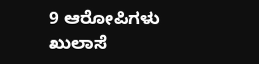9 ಆರೋಪಿಗಳು ಖುಲಾಸೆ